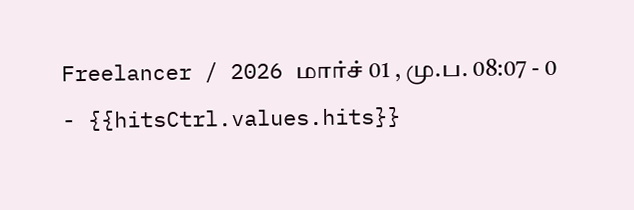Freelancer / 2026 மார்ச் 01 , மு.ப. 08:07 - 0 - {{hitsCtrl.values.hits}}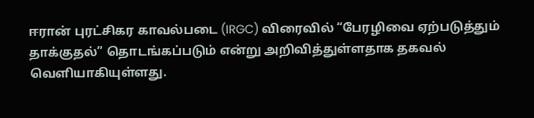ஈரான் புரட்சிகர காவல்படை (IRGC) விரைவில் “பேரழிவை ஏற்படுத்தும் தாக்குதல்” தொடங்கப்படும் என்று அறிவித்துள்ளதாக தகவல் வெளியாகியுள்ளது.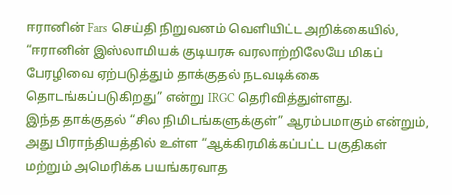ஈரானின் Fars செய்தி நிறுவனம் வெளியிட்ட அறிக்கையில்,
“ஈரானின் இஸ்லாமியக் குடியரசு வரலாற்றிலேயே மிகப் பேரழிவை ஏற்படுத்தும் தாக்குதல் நடவடிக்கை தொடங்கப்படுகிறது” என்று IRGC தெரிவித்துள்ளது.
இந்த தாக்குதல் “சில நிமிடங்களுக்குள்” ஆரம்பமாகும் என்றும், அது பிராந்தியத்தில் உள்ள “ஆக்கிரமிக்கப்பட்ட பகுதிகள் மற்றும் அமெரிக்க பயங்கரவாத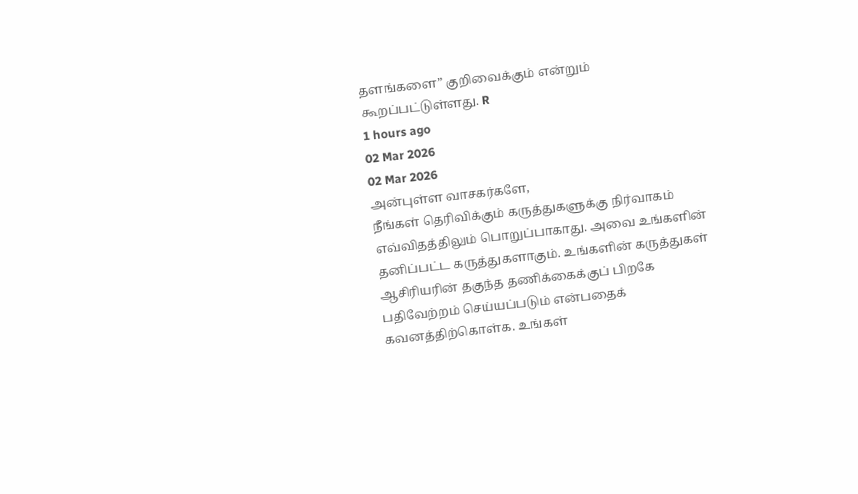தளங்களை” குறிவைக்கும் என்றும் கூறப்பட்டுள்ளது. R
1 hours ago
02 Mar 2026
02 Mar 2026
அன்புள்ள வாசகர்களே,
நீங்கள் தெரிவிக்கும் கருத்துகளுக்கு நிர்வாகம் எவ்விதத்திலும் பொறுப்பாகாது. அவை உங்களின் தனிப்பட்ட கருத்துகளாகும். உங்களின் கருத்துகள் ஆசிரியரின் தகுந்த தணிக்கைக்குப் பிறகே பதிவேற்றம் செய்யப்படும் என்பதைக் கவனத்திற்கொள்க. உங்கள்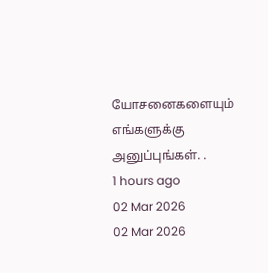யோசனைகளையும் எங்களுக்கு அனுப்புங்கள். .
1 hours ago
02 Mar 2026
02 Mar 2026